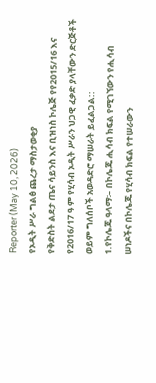Reporter (May 10, 2026)
የኦዲት ሥራ ግልፅ ጨረታ ማስታወቂያ
የቅድስት ልደታ ጤና ሳይንስ እና ቢዝነስ ኮሌጅ የየ2015/16 እና የ2016/17 ዓ ም የሂሳብ ኦዲት ሥራን ህጋዊ ፈቃድ ያላቸውን ድርጅቶች ወይም ግለሰቦች አወዳድሮ ማሠራት ይፈልጋል::
1.የኮሌጁ ዓላማ፡– በኮሌጁ ሒሳብ ክፍል የሚገኘውን የሒሳብ ሠነዶችና በኮሌጁ የሂሳብ ክፍል የተሠራውን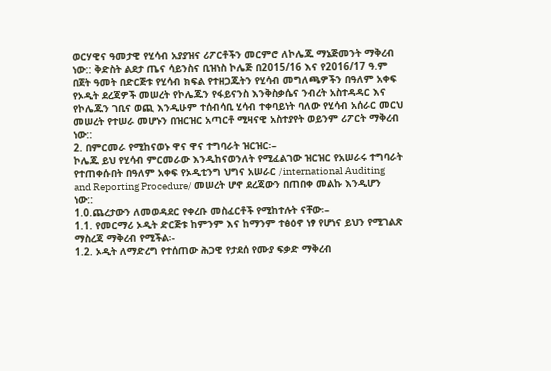ወርሃዊና ዓመታዊ የሂሳብ አያያዝና ሪፖርቶችን መርምሮ ለኮሌጁ ማኔጅመንት ማቅረብ ነው:: ቅድስት ልደታ ጤና ሳይንስና ቢዝነስ ኮሌጅ በ2015/16 እና የ2016/17 ዓ.ም በጀት ዓመት በድርጅቱ የሂሳብ ክፍል የተዘጋጁትን የሂሳብ መግለጫዎችን በዓለም አቀፍ የኦዲት ደረጃዎች መሠረት የኮሌጁን የፋይናንስ እንቅስቃሴና ንብረት አስተዳዳር እና የኮሌጁን ገቢና ወጪ እንዲሁም ተሰብሳቢ ሂሳብ ተቀባይነት ባለው የሂሳብ አሰራር መርህ መሠረት የተሠራ መሆኑን በዝርዝር አጣርቶ ሚዛናዊ አስተያየት ወይንም ሪፖርት ማቅረብ ነው::
2. በምርመራ የሚከናወኑ ዋና ዋና ተግባራት ዝርዝር፡–
ኮሌጁ ይህ የሂሳብ ምርመራው እንዲከናወንለት የሚፈልገው ዝርዝር የአሠራሩ ተግባራት የተጠቀሱበት በዓለም አቀፍ የኦዲቲንግ ህግና አሠራር /international Auditing and Reporting Procedure/ መሠረት ሆኖ ደረጃውን በጠበቀ መልኩ እንዲሆን ነው::
1.0.ጨረታውን ለመወዳደር የቀረቡ መስፈርቶች የሚከተሉት ናቸው፡–
1.1. የመርማሪ ኦዲት ድርጅቱ ከምንም እና ከማንም ተፅዕኖ ነፃ የሆነና ይህን የሚገልጽ ማስረጃ ማቅረብ የሚችል፡-
1.2. ኦዲት ለማድረግ የተሰጠው ሕጋዊ የታደሰ የሙያ ፍቃድ ማቅረብ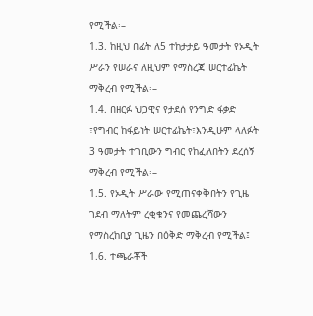የሚችል፡–
1.3. ከዚህ በፊት ለ5 ተከታታይ ዓመታት የኦዲት ሥራን የሠራና ለዚህም የማስረጃ ሠርተፊኬት ማቅረብ የሚችል፡–
1.4. በዘርፉ ህጋዊና የታደሰ የንግድ ፋቃድ ፣የግብር ከፋይነት ሠርተፊኬት፣እንዲሁም ላለፉት 3 ዓመታት ተገቢውን ግብር የከፈለበትን ደረሰኝ ማቅረብ የሚችል፡–
1.5. የኦዲት ሥራው የሚጠናቀቅበትን የጊዜ ገደብ ማለትም ረቂቁንና የመጨረሻውን የማስረከቢያ ጊዜን በዕቅድ ማቅረብ የሚችል፤
1.6. ተጫራቾች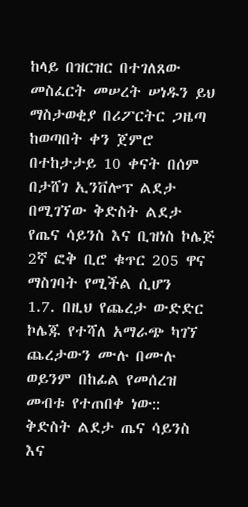ከላይ በዝርዝር በተገለጸው መስፈርት መሠረት ሠነዱን ይህ ማስታወቂያ በሪፖርትር ጋዜጣ ከወጣበት ቀን ጀምሮ በተከታታይ 10 ቀናት በሰም በታሸገ ኢንቨሎፕ ልደታ በሚገኘው ቅድስት ልደታ የጤና ሳይንስ እና ቢዝነስ ኮሌጅ 2ኛ ፎቅ ቢሮ ቁጥር 205 ዋና ማስገባት የሚችል ሲሆን
1.7. በዚህ የጨረታ ውድድር ኮሌጁ የተሻለ አማራጭ ካገኘ ጨረታውን ሙሉ በሙሉ ወይንም በከፊል የመሰረዝ መብቱ የተጠበቀ ነው::
ቅድስት ልደታ ጤና ሳይንስ እና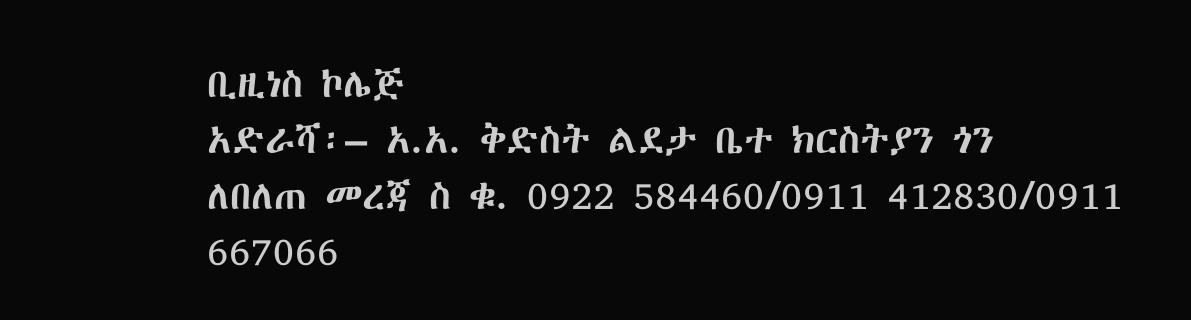ቢዚነስ ኮሌጅ
አድራሻ፡– አ.አ. ቅድስት ልደታ ቤተ ክርስትያን ጎን
ለበለጠ መረጃ ስ ቁ. 0922 584460/0911 412830/0911 667066